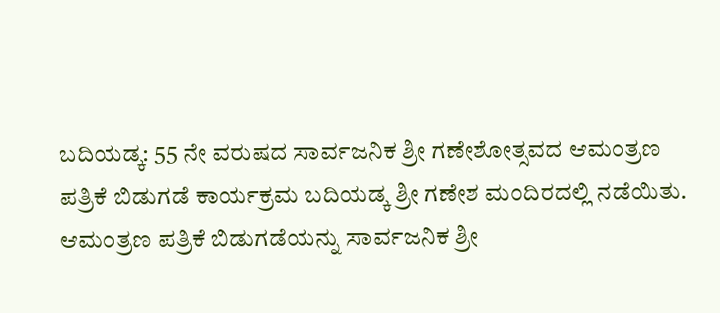ಬದಿಯಡ್ಕ: 55 ನೇ ವರುಷದ ಸಾರ್ವಜನಿಕ ಶ್ರೀ ಗಣೇಶೋತ್ಸವದ ಆಮಂತ್ರಣ ಪತ್ರಿಕೆ ಬಿಡುಗಡೆ ಕಾರ್ಯಕ್ರಮ ಬದಿಯಡ್ಕ ಶ್ರೀ ಗಣೇಶ ಮಂದಿರದಲ್ಲಿ ನಡೆಯಿತು. ಆಮಂತ್ರಣ ಪತ್ರಿಕೆ ಬಿಡುಗಡೆಯನ್ನು ಸಾರ್ವಜನಿಕ ಶ್ರೀ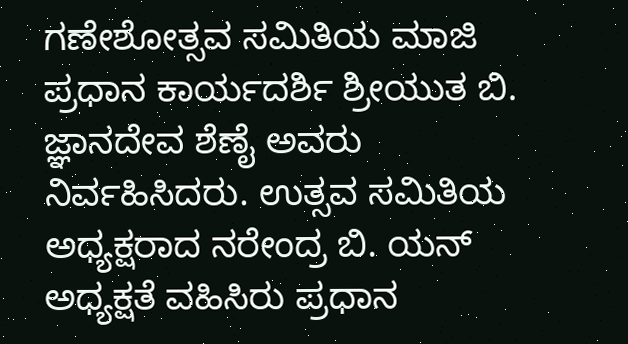ಗಣೇಶೋತ್ಸವ ಸಮಿತಿಯ ಮಾಜಿ ಪ್ರಧಾನ ಕಾರ್ಯದರ್ಶಿ ಶ್ರೀಯುತ ಬಿ. ಜ್ಞಾನದೇವ ಶೆಣೈ ಅವರು ನಿರ್ವಹಿಸಿದರು. ಉತ್ಸವ ಸಮಿತಿಯ ಅಧ್ಯಕ್ಷರಾದ ನರೇಂದ್ರ ಬಿ. ಯನ್ ಅಧ್ಯಕ್ಷತೆ ವಹಿಸಿರು ಪ್ರಧಾನ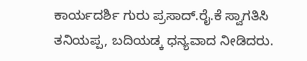ಕಾರ್ಯದರ್ಶಿ ಗುರು ಪ್ರಸಾದ್.ರೈ.ಕೆ ಸ್ವಾಗತಿಸಿ ತನಿಯಪ್ಪ, ಬದಿಯಡ್ಕ ಧನ್ಯವಾದ ನೀಡಿದರು.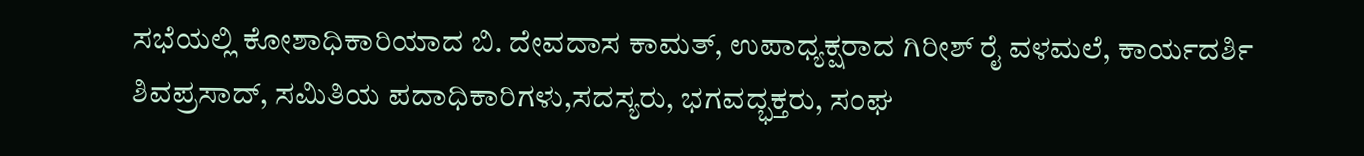ಸಭೆಯಲ್ಲಿ ಕೋಶಾಧಿಕಾರಿಯಾದ ಬಿ. ದೇವದಾಸ ಕಾಮತ್, ಉಪಾಧ್ಯಕ್ಷರಾದ ಗಿರೀಶ್ ರೈ ವಳಮಲೆ, ಕಾರ್ಯದರ್ಶಿ ಶಿವಪ್ರಸಾದ್, ಸಮಿತಿಯ ಪದಾಧಿಕಾರಿಗಳು,ಸದಸ್ಯರು, ಭಗವದ್ಭಕ್ತರು, ಸಂಘ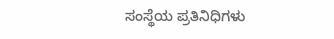ಸಂಸ್ಥೆಯ ಪ್ರತಿನಿಧಿಗಳು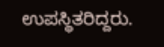ಉಪಸ್ಥಿತರಿದ್ದರು.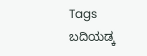Tags
ಬದಿಯಡ್ಕ